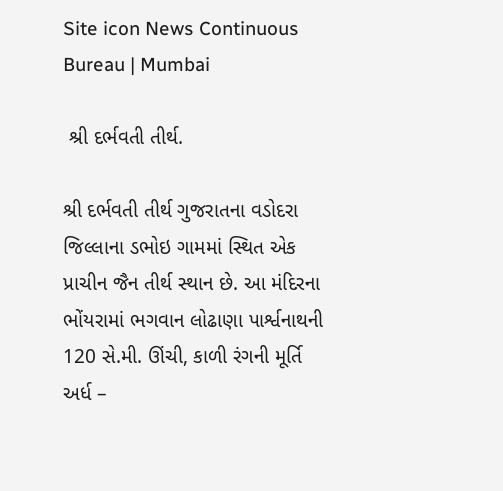Site icon News Continuous Bureau | Mumbai

 શ્રી દર્ભવતી તીર્થ.

શ્રી દર્ભવતી તીર્થ ગુજરાતના વડોદરા જિલ્લાના ડભોઇ ગામમાં સ્થિત એક  પ્રાચીન જૈન તીર્થ સ્થાન છે. આ મંદિરના ભોંયરામાં ભગવાન લોઢાણા પાર્શ્વનાથની 120 સે.મી. ઊંચી, કાળી રંગની મૂર્તિ અર્ધ –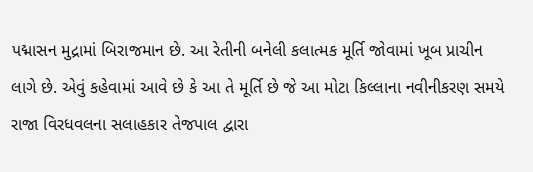પદ્માસન મુદ્રામાં બિરાજમાન છે. આ રેતીની બનેલી કલાત્મક મૂર્તિ જોવામાં ખૂબ પ્રાચીન લાગે છે. એવું કહેવામાં આવે છે કે આ તે મૂર્તિ છે જે આ મોટા કિલ્લાના નવીનીકરણ સમયે રાજા વિરધવલના સલાહકાર તેજપાલ દ્વારા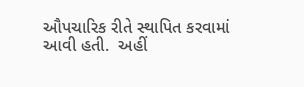ઔપચારિક રીતે સ્થાપિત કરવામાં આવી હતી.  અહીં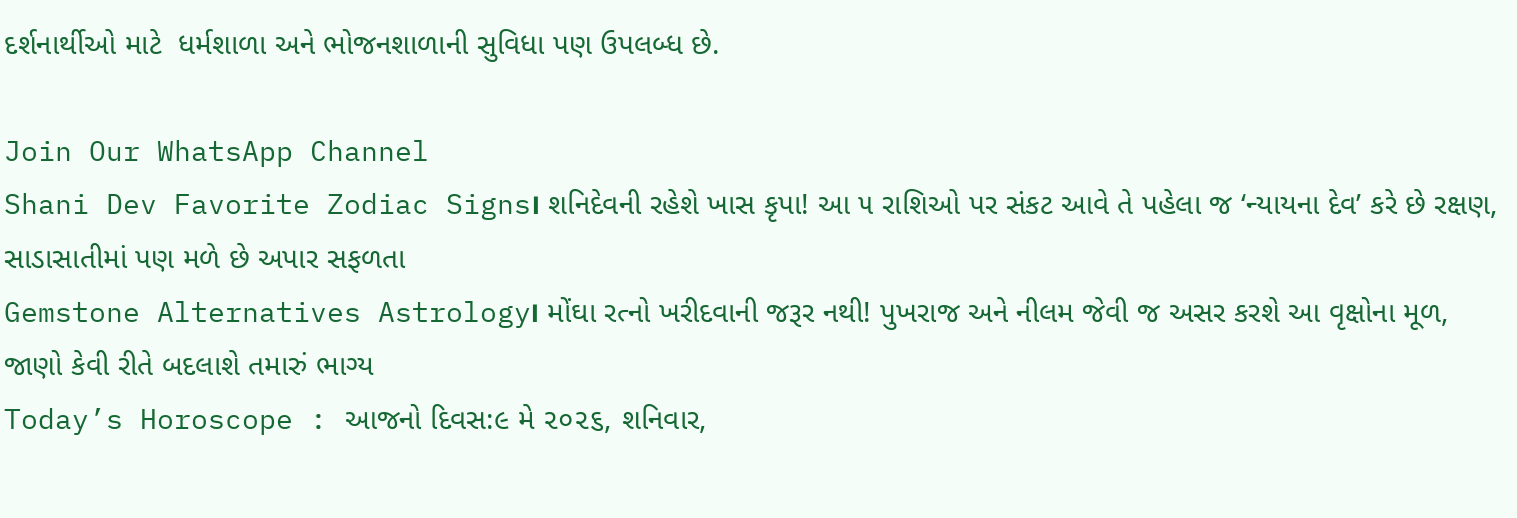દર્શનાર્થીઓ માટે  ધર્મશાળા અને ભોજનશાળાની સુવિધા પણ ઉપલબ્ધ છે.

Join Our WhatsApp Channel
Shani Dev Favorite Zodiac Signs। શનિદેવની રહેશે ખાસ કૃપા! આ ૫ રાશિઓ પર સંકટ આવે તે પહેલા જ ‘ન્યાયના દેવ’ કરે છે રક્ષણ, સાડાસાતીમાં પણ મળે છે અપાર સફળતા
Gemstone Alternatives Astrology। મોંઘા રત્નો ખરીદવાની જરૂર નથી! પુખરાજ અને નીલમ જેવી જ અસર કરશે આ વૃક્ષોના મૂળ, જાણો કેવી રીતે બદલાશે તમારું ભાગ્ય
Today’s Horoscope : આજનો દિવસ:૯ મે ૨૦૨૬, શનિવાર,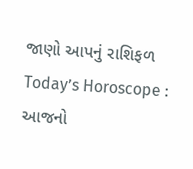જાણો આપનું રાશિફળ
Today’s Horoscope : આજનો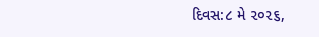દિવસ:૮ મે ૨૦૨૬,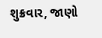શુક્રવાર, જાણો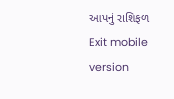આપનું રાશિફળ
Exit mobile version